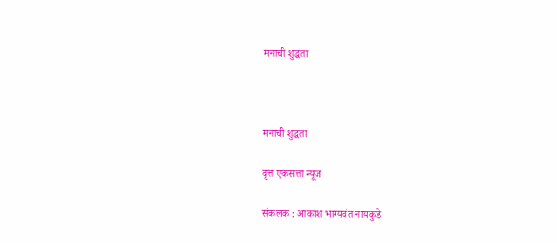मनाची शुद्धता



मनाची शुद्धता

वृत्त एकसत्ता न्यूज

संकलक : आकाश भाग्यवंत नायकुडे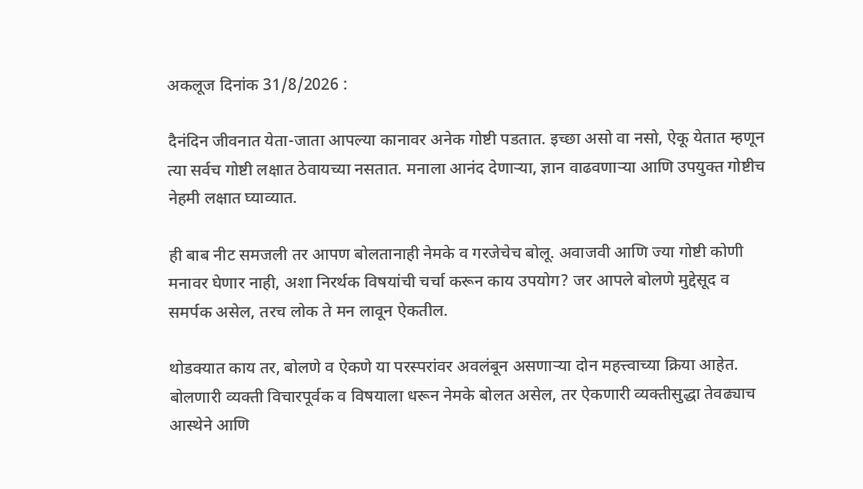अकलूज दिनांक 31/8/2026 :

दैनंदिन जीवनात येता-जाता आपल्या कानावर अनेक गोष्टी पडतात. इच्छा असो वा नसो, ऐकू येतात म्हणून त्या सर्वच गोष्टी लक्षात ठेवायच्या नसतात. मनाला आनंद देणाऱ्या, ज्ञान वाढवणाऱ्या आणि उपयुक्त गोष्टीच नेहमी लक्षात घ्याव्यात.

ही बाब नीट समजली तर आपण बोलतानाही नेमके व गरजेचेच बोलू. अवाजवी आणि ज्या गोष्टी कोणी मनावर घेणार नाही, अशा निरर्थक विषयांची चर्चा करून काय उपयोग? जर आपले बोलणे मुद्देसूद व समर्पक असेल, तरच लोक ते मन लावून ऐकतील.

थोडक्यात काय तर, बोलणे व ऐकणे या परस्परांवर अवलंबून असणाऱ्या दोन महत्त्वाच्या क्रिया आहेत. बोलणारी व्यक्ती विचारपूर्वक व विषयाला धरून नेमके बोलत असेल, तर ऐकणारी व्यक्तीसुद्धा तेवढ्याच आस्थेने आणि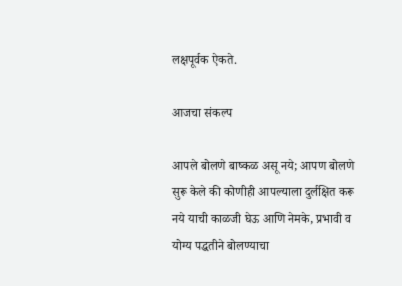लक्षपूर्वक ऐकते.

आजचा संकल्प

आपले बोलणे बाष्कळ असू नये; आपण बोलणे सुरू केले की कोणीही आपल्याला दुर्लक्षित करू नये याची काळजी घेऊ आणि नेमके, प्रभावी व योग्य पद्धतीने बोलण्याचा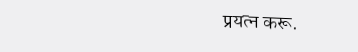प्रयत्न करू.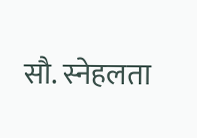सौ. स्नेहलता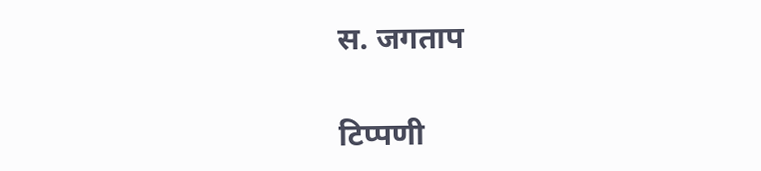स. जगताप

टिप्पणी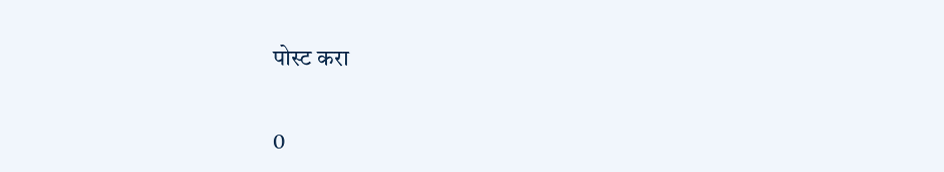पोस्ट करा

0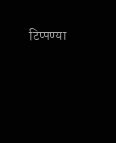टिप्पण्या